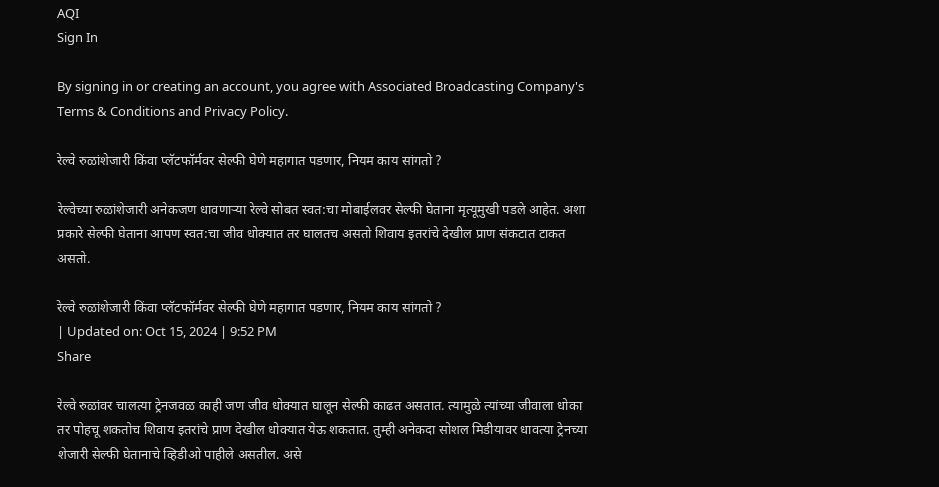AQI
Sign In

By signing in or creating an account, you agree with Associated Broadcasting Company's Terms & Conditions and Privacy Policy.

रेल्वे रुळांशेजारी किंवा प्लॅटफॉर्मवर सेल्फी घेणे महागात पडणार, नियम काय सांगतो ?

रेल्वेच्या रुळांशेजारी अनेकजण धावणाऱ्या रेल्वे सोबत स्वत:चा मोबाईलवर सेल्फी घेताना मृत्यूमुखी पडले आहेत. अशा प्रकारे सेल्फी घेताना आपण स्वत:चा जीव धोक्यात तर घालतच असतो शिवाय इतरांचे देखील प्राण संकटात टाकत असतो.

रेल्वे रुळांशेजारी किंवा प्लॅटफॉर्मवर सेल्फी घेणे महागात पडणार, नियम काय सांगतो ?
| Updated on: Oct 15, 2024 | 9:52 PM
Share

रेल्वे रुळांवर चालत्या ट्रेनजवळ काही जण जीव धोक्यात घालून सेल्फी काढत असतात. त्यामुळे त्यांच्या जीवाला धोका तर पोहचू शकतोच शिवाय इतरांचे प्राण देखील धोक्यात येऊ शकतात. तुम्ही अनेकदा सोशल मिडीयावर धावत्या ट्रेनच्या शेजारी सेल्फी घेतानाचे व्हिडीओ पाहीले असतील. असे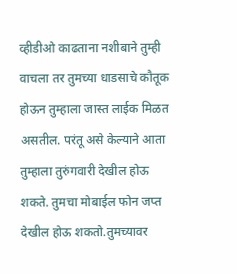व्हीडीओ काढताना नशीबाने तुम्ही वाचला तर तुमच्या धाडसाचे कौतूक होऊन तुम्हाला जास्त लाईक मिळत असतील. परंतू असे केल्याने आता तुम्हाला तुरुंगवारी देखील होऊ शकते. तुमचा मोबाईल फोन जप्त देखील होऊ शकतो.तुमच्यावर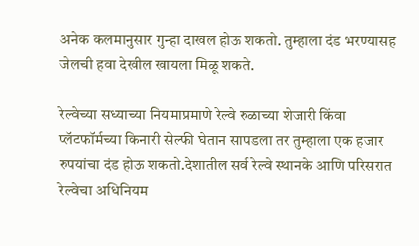अनेक कलमानुसार गुन्हा दाखल होऊ शकतो. तुम्हाला दंड भरण्यासह जेलची हवा देखील खायला मिळू शकते.

रेल्वेच्या सध्याच्या नियमाप्रमाणे रेल्वे रुळाच्या शेजारी किंवा प्लॅटफॉर्मच्या किनारी सेल्फी घेतान सापडला तर तुम्हाला एक हजार रुपयांचा दंड होऊ शकतो.देशातील सर्व रेल्वे स्थानके आणि परिसरात रेल्वेचा अधिनियम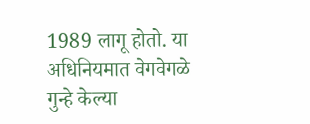1989 लागू होतो. या अधिनियमात वेगवेगळे गुन्हे केल्या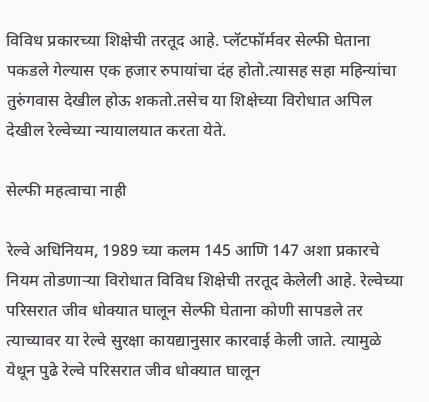विविध प्रकारच्या शिक्षेची तरतूद आहे. प्लॅटफॉर्मवर सेल्फी घेताना पकडले गेल्यास एक हजार रुपायांचा दंह होतो.त्यासह सहा महिन्यांचा तुरुंगवास देखील होऊ शकतो.तसेच या शिक्षेच्या विरोधात अपिल देखील रेल्वेच्या न्यायालयात करता येते.

सेल्फी महत्वाचा नाही

रेल्वे अधिनियम, 1989 च्या कलम 145 आणि 147 अशा प्रकारचे नियम तोडणाऱ्या विरोधात विविध शिक्षेची तरतूद केलेली आहे. रेल्वेच्या परिसरात जीव धोक्यात घालून सेल्फी घेताना कोणी सापडले तर त्याच्यावर या रेल्वे सुरक्षा कायद्यानुसार कारवाई केली जाते. त्यामुळे येथून पुढे रेल्वे परिसरात जीव धोक्यात घालून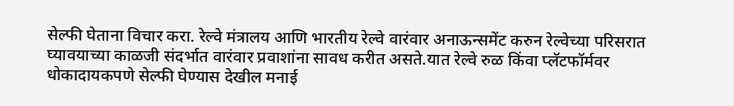सेल्फी घेताना विचार करा. रेल्वे मंत्रालय आणि भारतीय रेल्वे वारंवार अनाऊन्समेंट करुन रेल्वेच्या परिसरात घ्यावयाच्या काळजी संदर्भात वारंवार प्रवाशांना सावध करीत असते.यात रेल्वे रुळ किंवा प्लॅटफॉर्मवर धोकादायकपणे सेल्फी घेण्यास देखील मनाई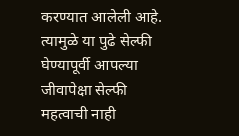करण्यात आलेली आहे. त्यामुळे या पुढे सेल्फी घेण्यापूर्वी आपल्या जीवापेक्षा सेल्फी महत्वाची नाही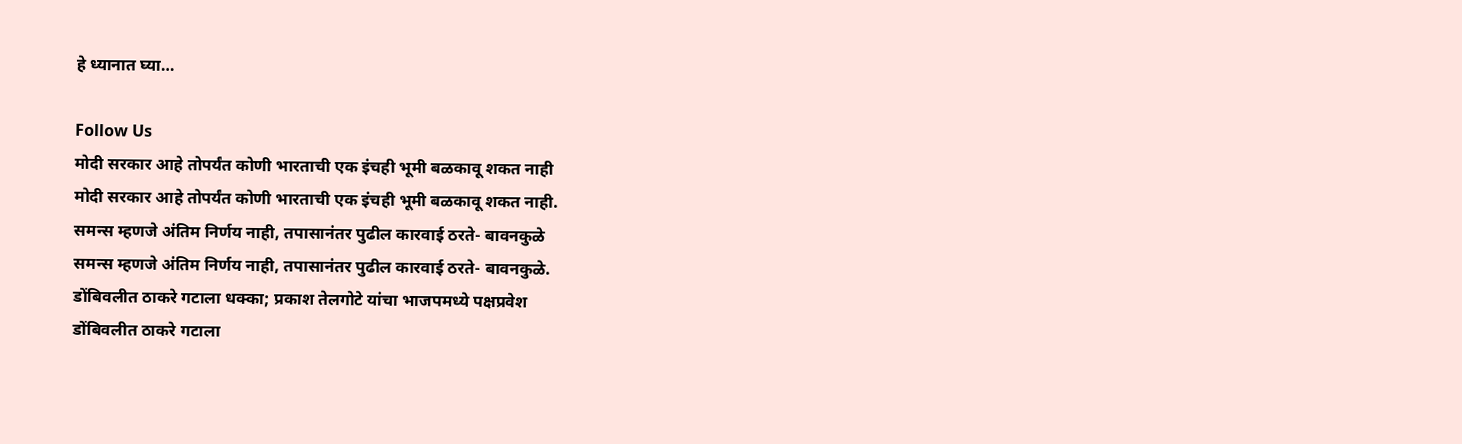हे ध्यानात घ्या…

Follow Us
मोदी सरकार आहे तोपर्यंत कोणी भारताची एक इंचही भूमी बळकावू शकत नाही
मोदी सरकार आहे तोपर्यंत कोणी भारताची एक इंचही भूमी बळकावू शकत नाही.
समन्स म्हणजे अंतिम निर्णय नाही, तपासानंतर पुढील कारवाई ठरते- बावनकुळे
समन्स म्हणजे अंतिम निर्णय नाही, तपासानंतर पुढील कारवाई ठरते- बावनकुळे.
डोंबिवलीत ठाकरे गटाला धक्का; प्रकाश तेलगोटे यांचा भाजपमध्ये पक्षप्रवेश
डोंबिवलीत ठाकरे गटाला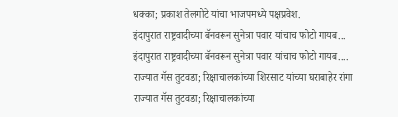धक्का; प्रकाश तेलगोटे यांचा भाजपमध्ये पक्षप्रवेश.
इंदापुरात राष्ट्रवादीच्या बॅनवरून सुनेत्रा पवार यांचाच फोटो गायब...
इंदापुरात राष्ट्रवादीच्या बॅनवरून सुनेत्रा पवार यांचाच फोटो गायब....
राज्यात गॅस तुटवडा; रिक्षाचालकांच्या शिरसाट यांच्या घराबाहेर रांगा
राज्यात गॅस तुटवडा; रिक्षाचालकांच्या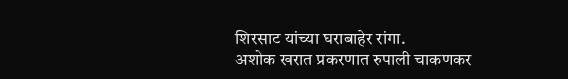शिरसाट यांच्या घराबाहेर रांगा.
अशोक खरात प्रकरणात रुपाली चाकणकर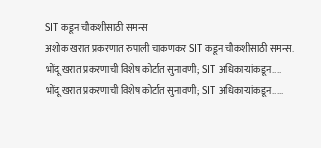SIT कडून चौकशीसाठी समन्स
अशोक खरात प्रकरणात रुपाली चाकणकर SIT कडून चौकशीसाठी समन्स.
भोंदू खरात प्रकरणाची विशेष कोर्टात सुनावणी; SIT अधिकाऱ्यांकडून....
भोंदू खरात प्रकरणाची विशेष कोर्टात सुनावणी; SIT अधिकाऱ्यांकडून.....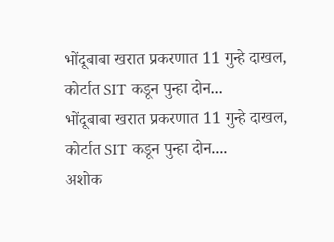भोंदूबाबा खरात प्रकरणात 11 गुन्हे दाखल, कोर्टात SIT कडून पुन्हा दोन...
भोंदूबाबा खरात प्रकरणात 11 गुन्हे दाखल, कोर्टात SIT कडून पुन्हा दोन....
अशोक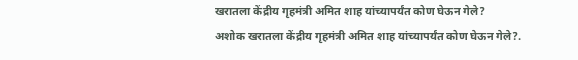खरातला केंद्रीय गृहमंत्री अमित शाह यांच्यापर्यंत कोण घेऊन गेले?
अशोक खरातला केंद्रीय गृहमंत्री अमित शाह यांच्यापर्यंत कोण घेऊन गेले?.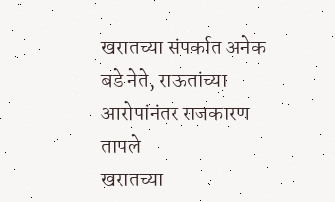खरातच्या संपर्कात अनेक बडे नेते, राऊतांच्या आरोपांनंतर राजकारण तापले
खरातच्या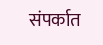संपर्कात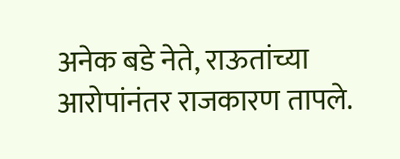अनेक बडे नेते, राऊतांच्या आरोपांनंतर राजकारण तापले.